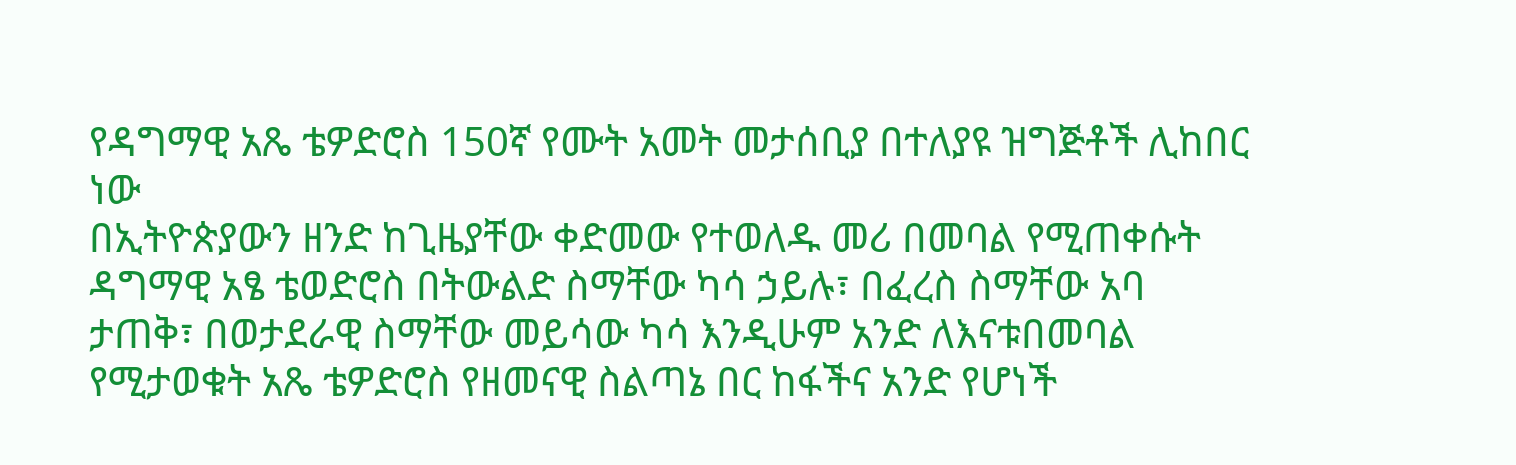የዳግማዊ አጼ ቴዎድሮስ 150ኛ የሙት አመት መታሰቢያ በተለያዩ ዝግጅቶች ሊከበር ነው
በኢትዮጵያውን ዘንድ ከጊዜያቸው ቀድመው የተወለዱ መሪ በመባል የሚጠቀሱት ዳግማዊ አፄ ቴወድሮስ በትውልድ ስማቸው ካሳ ኃይሉ፣ በፈረስ ስማቸው አባ ታጠቅ፣ በወታደራዊ ስማቸው መይሳው ካሳ እንዲሁም አንድ ለእናቱበመባል የሚታወቁት አጼ ቴዎድሮስ የዘመናዊ ስልጣኔ በር ከፋችና አንድ የሆነች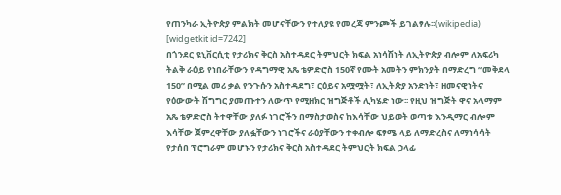የጠንካራ ኢትዮጵያ ምልክት መሆናቸውን የተለያዩ የመረጃ ምንጮች ይገልፃሉ፡፡(wikipedia)
[widgetkit id=7242]
በጎንደር ዩኒቨርሲቲ የታሪክና ቅርስ አስተዳደር ትምህርት ክፍል አነሳሽነት ለኢትዮጵያ ብሎም ለአፍሪካ ትልቅ ራዕይ የነበራቸውን የዳግማዊ አጼ ቴዎድሮስ 150ኛ የሙት አመትን ምክንያት በማድረግ “መቅደላ 150” በሚል መሪ ቃል የንጉሱን አስተዳደግ፣ ርዕይና አሟሟት፣ ለኢትጵያ አንድነት፣ ዘመናዊነትና የዕውውት ሽግግር ያመጡተን ለውጥ የሚዘክር ዝግጅቶች ሊካሄድ ነው፡፡ የዚህ ዝግጅት ዋና አላማም አጼ ቴዎድሮስ ትተዋቸው ያለፉ ነገሮችን በማስታወስና ከእሳቸው ህይወት ወጣቱ እንዲማር ብሎም እሳቸው ጀምረዋቸው ያለፏቸውን ነገሮችና ራዕያቸውን ተቀብሎ ፍፃሜ ላይ ለማድረስና ለማነሳሳት የታሰበ ፕሮግራም መሆኑን የታሪክና ቅርስ አስተዳደር ትምህርት ክፍል ኃላፊ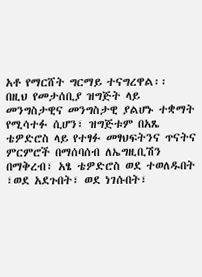አቶ የማርሸት ግርማይ ተናግረዋል፡፡
በዚህ የመታሰቢያ ዝግጅት ላይ መንግስታዊና መንግስታዊ ያልሆኑ ተቋማት የሚሳተፉ ሲሆን፣ ዝግጅቱም በአጼ ቴዎድሮስ ላይ የተፃፉ መፃህፍትንና ጥናትና ምርምሮች በማሰባሰብ ለኤግዚቢሽን በማቅረብ፣ አፄ ቴዎድሮስ ወደ ተወለዱበት ፣ወደ አደጉበት፣ ወደ ነገሱበት፣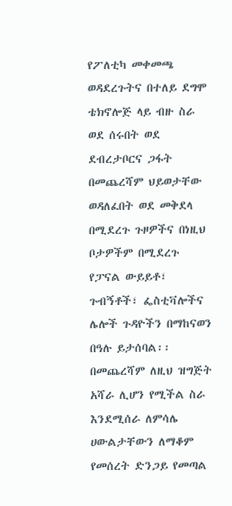የፖለቲካ መቀመጫ ወዳደረጉትና በተለይ ደግሞ ቴክኖሎጅ ላይ ብዙ ስራ ወደ ሰሩበት ወደ ደብረታቦርና ጋፋት በመጨረሻም ህይወታቸው ወዳለፈበት ወደ መቅደላ በሚደረጉ ጉዞዎችና በነዚህ ቦታዎችም በሚደረጉ የፓናል ውይይቶ፣ ጉብኝቶች፣ ፌስቲቫሎችና ሌሎች ጉዳዮችን በማከናወን በዓሉ ይታሰባል፡፡ በመጨረሻም ለዚህ ዝግጅት አሻራ ሊሆን የሚችል ስራ እንደሚሰራ ለምሳሌ ሀውልታቸውን ለማቆም የመሰረት ድንጋይ የመጣል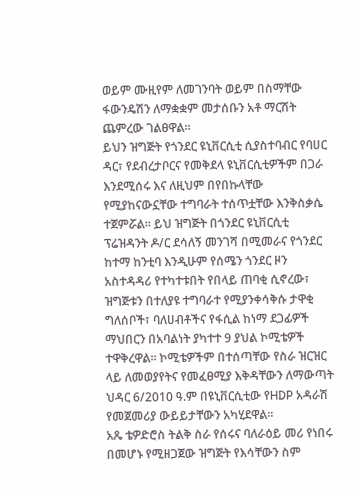ወይም ሙዚየም ለመገንባት ወይም በስማቸው ፋውንዴሽን ለማቋቋም መታሰቡን አቶ ማርሽት ጨምረው ገልፀዋል፡፡
ይህን ዝግጅት የጎንደር ዩኒቨርሲቲ ሲያስተባብር የባሀር ዳር፣ የደብረታቦርና የመቅደላ ዩኒቨርሲቲዎችም በጋራ እንደሚሰሩ እና ለዚህም በየበኩላቸው የሚያከናውኗቸው ተግባራት ተሰጥቷቸው እንቅስቃሴ ተጀምሯል፡፡ ይህ ዝግጅት በጎንደር ዩኒቨርሲቲ ፕሬዝዳንት ዶ/ር ደሳለኝ መንገሻ በሚመራና የጎንደር ከተማ ከንቲባ እንዲሁም የሰሜን ጎንደር ዞን አስተዳዳሪ የተካተቱበት የበላይ ጠባቂ ሲኖረው፣ ዝግጅቱን በተለያዩ ተግባራተ የሚያንቀሳቅሱ ታዋቂ ግለሰቦች፣ ባለሀብቶችና የፋሲል ከነማ ደጋፊዎች ማህበርን በአባልነት ያካተተ 9 ያህል ኮሚቴዎች ተዋቅረዋል፡፡ ኮሚቴዎችም በተሰጣቸው የስራ ዝርዝር ላይ ለመወያየትና የመፈፀሚያ እቅዳቸውን ለማውጣት ህዳር 6/2010 ዓ.ም በዩኒቨርሲቲው የHDP አዳራሽ የመጀመሪያ ውይይታቸውን አካሂደዋል፡፡
አጼ ቴዎድሮስ ትልቅ ስራ የሰሩና ባለራዕይ መሪ የነበሩ በመሆኑ የሚዘጋጀው ዝግጅት የእሳቸውን ስም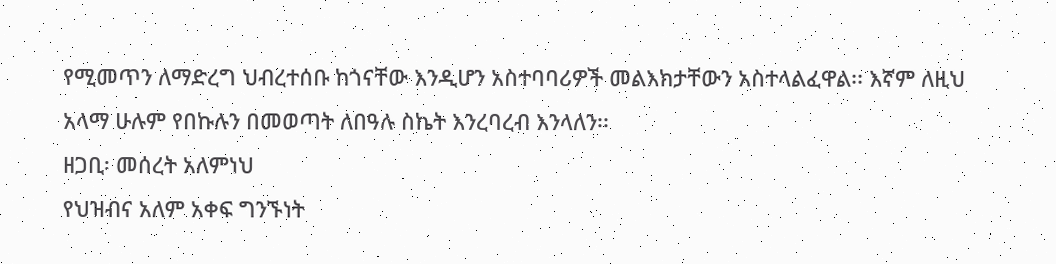የሚመጥን ለማድረግ ህብረተሰቡ ከጎናቸው እንዲሆን አስተባባሪዎች መልእክታቸውን አስተላልፈዋል፡፡ እኛም ለዚህ አላማ ሁሉም የበኩሉን በመወጣት ለበዓሉ ስኬት እንረባረብ እንላለን፡፡
ዘጋቢ፡ መሰረት አለምነህ
የህዝብና አለም አቀፍ ግንኙነት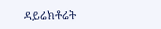ዳይሬክቶሬት